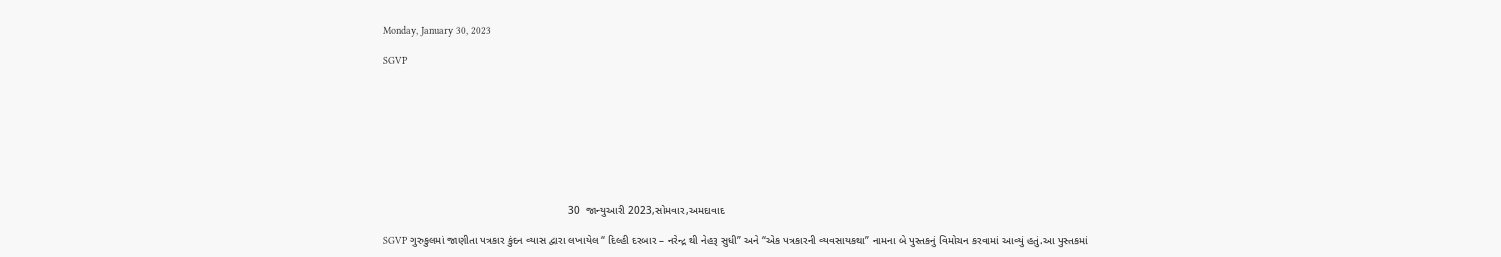Monday, January 30, 2023

SGVP









                                                              30  જાન્યુઆરી 2023,સોમવાર,અમદાવાદ

SGVP ગુરુકુલમાં જાણીતા પત્રકાર કુંદન વ્યાસ દ્વારા લખાયેલ “ દિલ્હી દરબાર – નરેન્દ્ર થી નેહરૂ સુધી” અને “એક પત્રકારની વ્યવસાયકથા” નામના બે પુસ્તકનું વિમોચન કરવામાં આવ્યું હતું.આ પુસ્તકમાં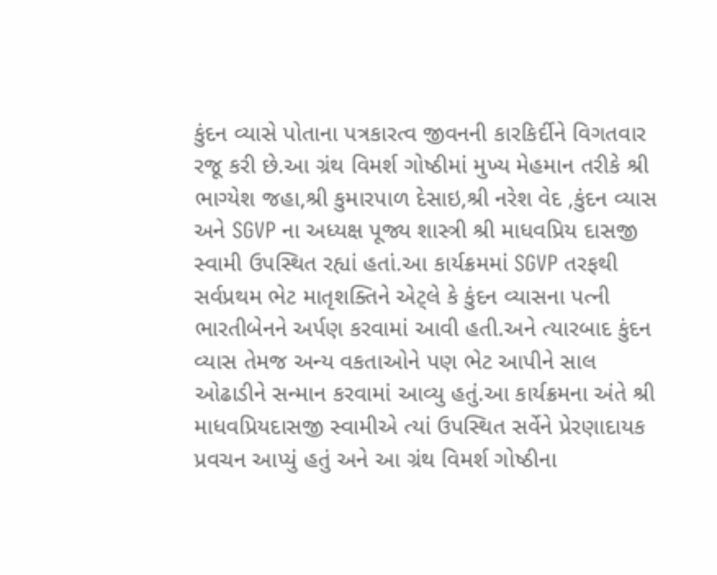કુંદન વ્યાસે પોતાના પત્રકારત્વ જીવનની કારકિર્દીને વિગતવાર રજૂ કરી છે.આ ગ્રંથ વિમર્શ ગોષ્ઠીમાં મુખ્ય મેહમાન તરીકે શ્રી ભાગ્યેશ જહા,શ્રી કુમારપાળ દેસાઇ,શ્રી નરેશ વેદ ,કુંદન વ્યાસ અને SGVP ના અધ્યક્ષ પૂજ્ય શાસ્ત્રી શ્રી માધવપ્રિય દાસજી સ્વામી ઉપસ્થિત રહ્યાં હતાં.આ કાર્યક્રમમાં SGVP તરફથી સર્વપ્રથમ ભેટ માતૃશક્તિને એટ્લે કે કુંદન વ્યાસના પત્ની ભારતીબેનને અર્પણ કરવામાં આવી હતી.અને ત્યારબાદ કુંદન વ્યાસ તેમજ અન્ય વકતાઓને પણ ભેટ આપીને સાલ ઓઢાડીને સન્માન કરવામાં આવ્યુ હતું.આ કાર્યક્રમના અંતે શ્રી માધવપ્રિયદાસજી સ્વામીએ ત્યાં ઉપસ્થિત સર્વેને પ્રેરણાદાયક પ્રવચન આપ્યું હતું અને આ ગ્રંથ વિમર્શ ગોષ્ઠીના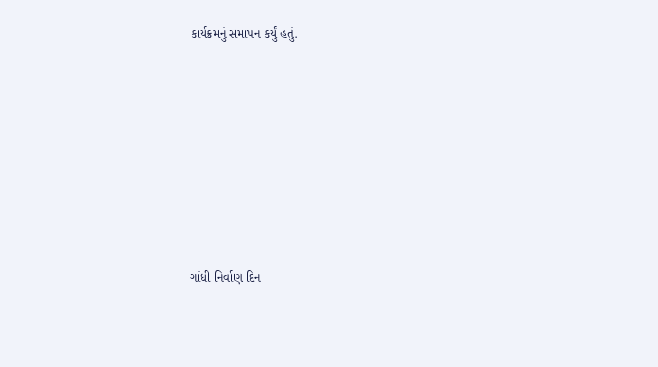કાર્યક્રમનું સમાપન કર્યું હતું.











ગાંધી નિર્વાણ દિન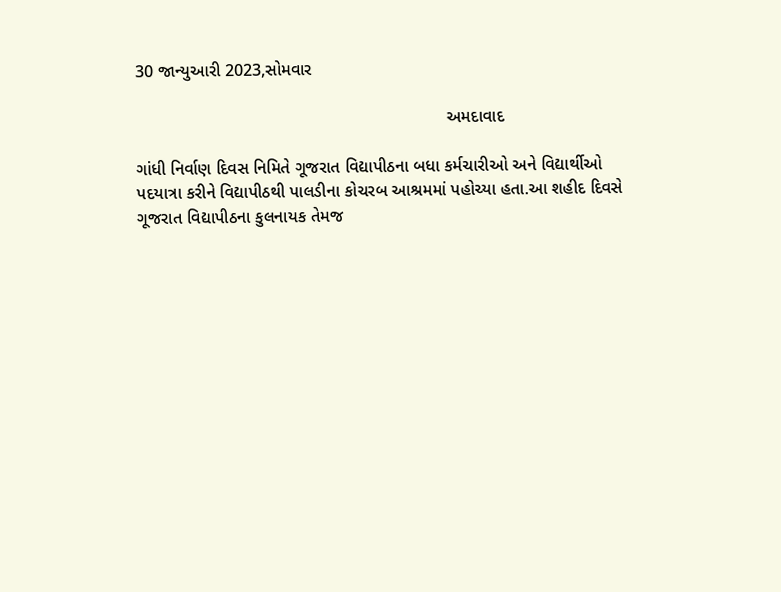30 જાન્યુઆરી 2023,સોમવાર

                                                                 અમદાવાદ

ગાંધી નિર્વાણ દિવસ નિમિતે ગૂજરાત વિદ્યાપીઠના બધા કર્મચારીઓ અને વિદ્યાર્થીઓ પદયાત્રા કરીને વિદ્યાપીઠથી પાલડીના કોચરબ આશ્રમમાં પહોચ્યા હતા.આ શહીદ દિવસે ગૂજરાત વિદ્યાપીઠના કુલનાયક તેમજ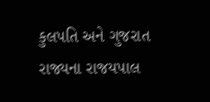કુલપતિ અને ગુજરાત રાજ્યના રાજયપાલ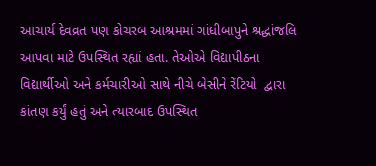આચાર્ય દેવવ્રત પણ કોચરબ આશ્રમમાં ગાંધીબાપુને શ્રદ્ધાંજલિ આપવા માટે ઉપસ્થિત રહ્યાં હતા. તેઓએ વિદ્યાપીઠના વિદ્યાર્થીઓ અને કર્મચારીઓ સાથે નીચે બેસીને રેંટિયો  દ્વારા કાંતણ કર્યું હતું અને ત્યારબાદ ઉપસ્થિત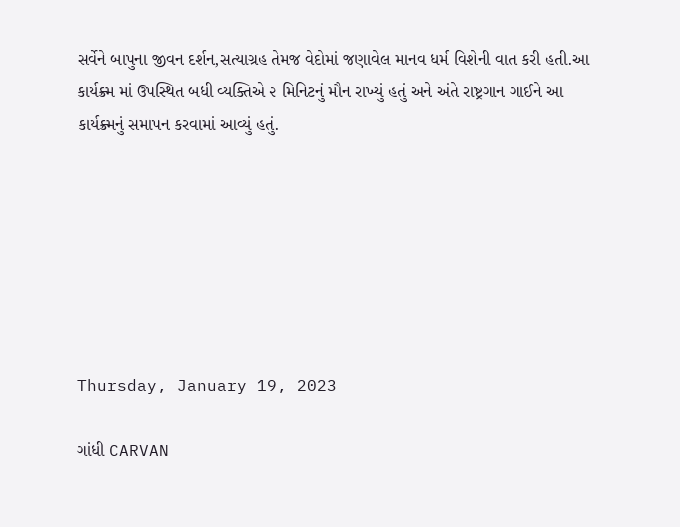સર્વેને બાપુના જીવન દર્શન,સત્યાગ્રહ તેમજ વેદોમાં જણાવેલ માનવ ધર્મ વિશેની વાત કરી હતી.આ કાર્યક્ર્મ માં ઉપસ્થિત બધી વ્યક્તિએ ૨ મિનિટનું મૌન રાખ્યું હતું અને અંતે રાષ્ટ્રગાન ગાઈને આ કાર્યક્ર્મનું સમાપન કરવામાં આવ્યું હતું.







Thursday, January 19, 2023

ગાંધી CARVAN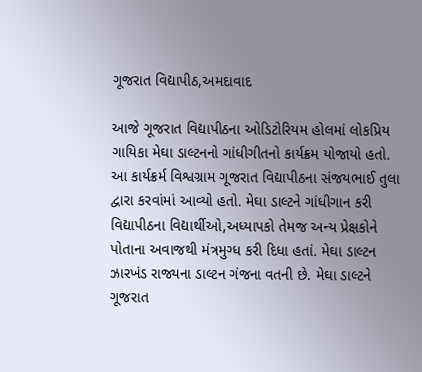ગૂજરાત વિદ્યાપીઠ,અમદાવાદ

આજે ગૂજરાત વિદ્યાપીઠના ઓડિટોરિયમ હોલમાં લોકપ્રિય ગાયિકા મેઘા ડાલ્ટનનો ગાંધીગીતનો કાર્યક્રમ યોજાયો હતો. આ કાર્યક્રર્મ વિશ્વગ્રામ ગૂજરાત વિદ્યાપીઠના સંજયભાઈ તુલા દ્વારા કરવાંમાં આવ્યો હતો. મેઘા ડાલ્ટને ગાંધીગાન કરી વિદ્યાપીઠના વિદ્યાર્થીઓ,અધ્યાપકો તેમજ અન્ય પ્રેક્ષકોને પોતાના અવાજથી મંત્રમુગ્ધ કરી દિધા હતાં. મેઘા ડાલ્ટન ઝારખંડ રાજ્યના ડાલ્ટન ગંજના વતની છે. મેઘા ડાલ્ટને ગૂજરાત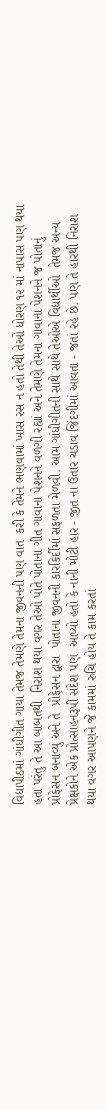વિદ્યાપીઠમાં ગાંધીગીત ગાયા તેમજ તેમણે તેમના જીવનની પણ વાત  કરી કે તેમને ભણવામાં ખાસ રસ ન હતો તેથી તેઓ ધોરણ ૧૨ માં નાપાસ પણ થયા હતા પરંતુ તે આ બાબતથી  નિરાશ થયા વગર તેઓ પોતે પોતાના ગીત ગાવાના પેશનને વળગી રહ્યાં અને તેમણે તેમના ગાવાના પેશનને જ પોતાનું પ્રોફેસન બનાવ્યું અને તે  પ્રોફેસન દ્વારા  પોતાના જીવનની કારકિર્દીમાં સફળતા મેળવી. આમ ગાંધીગીતની સાથે સાથે તેઓએ વિદ્યાર્થીઓ  તેમજ અન્ય પ્રેક્ષકોને એક પ્રોત્સાહનરૂપી સંદેશ પણ  આપ્યો હતો કે નાની મોટી હાર - જીત ના ઉતાર ચડાવ જિંદગીમાં આવતા - જતાં રહે છે. પણ તે હારથી નિરાશ થયા વગર આપણને જે કામમાં રુચિ હોય તે કામ કરતાં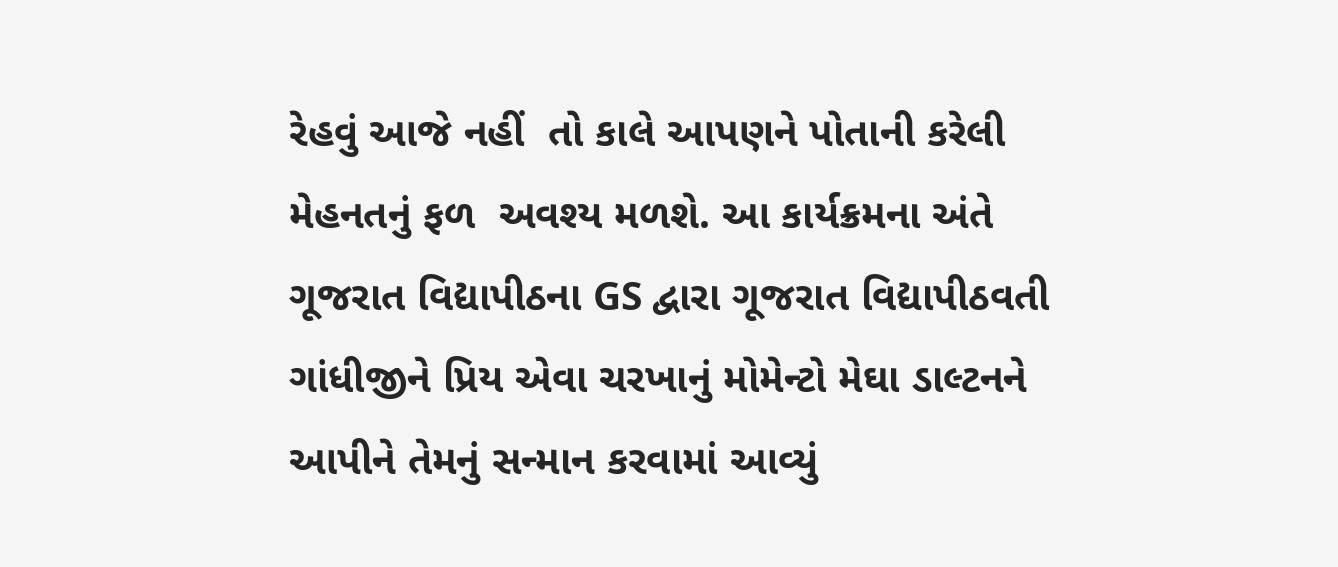રેહવું આજે નહીં  તો કાલે આપણને પોતાની કરેલી મેહનતનું ફળ  અવશ્ય મળશે. આ કાર્યક્રમના અંતે ગૂજરાત વિદ્યાપીઠના GS દ્વારા ગૂજરાત વિદ્યાપીઠવતી ગાંધીજીને પ્રિય એવા ચરખાનું મોમેન્ટો મેઘા ડાલ્ટનને આપીને તેમનું સન્માન કરવામાં આવ્યું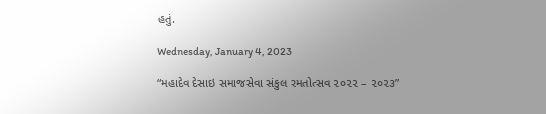હતું.

Wednesday, January 4, 2023

“મહાદેવ દેસાઇ સમાજસેવા સંકુલ રમતોત્સવ ૨૦૨૨ – ૨૦૨૩”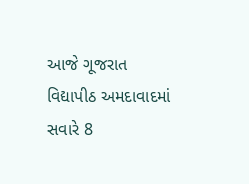આજે ગૂજરાત વિદ્યાપીઠ અમદાવાદમાં  સવારે 8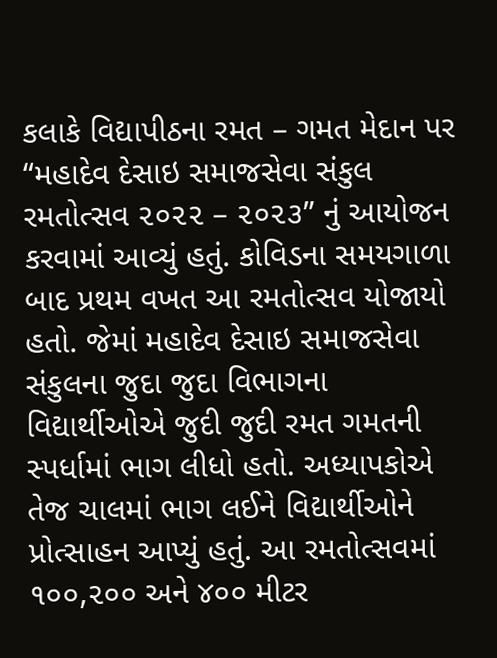કલાકે વિદ્યાપીઠના રમત – ગમત મેદાન પર “મહાદેવ દેસાઇ સમાજસેવા સંકુલ રમતોત્સવ ૨૦૨૨ – ૨૦૨૩” નું આયોજન કરવામાં આવ્યું હતું. કોવિડના સમયગાળા બાદ પ્રથમ વખત આ રમતોત્સવ યોજાયો હતો. જેમાં મહાદેવ દેસાઇ સમાજસેવા સંકુલના જુદા જુદા વિભાગના વિદ્યાર્થીઓએ જુદી જુદી રમત ગમતની સ્પર્ધામાં ભાગ લીધો હતો. અધ્યાપકોએ તેજ ચાલમાં ભાગ લઈને વિદ્યાર્થીઓને પ્રોત્સાહન આપ્યું હતું. આ રમતોત્સવમાં ૧૦૦,૨૦૦ અને ૪૦૦ મીટર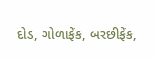દોડ, ગોળાફેંક, બરછીફેંક,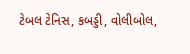ટેબલ ટેનિસ, કબડ્ડી, વોલીબોલ,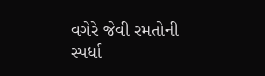વગેરે જેવી રમતોની સ્પર્ધા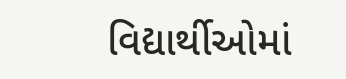વિદ્યાર્થીઓમાં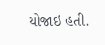યોજાઇ હતી.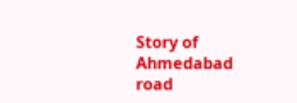Story of Ahmedabad road